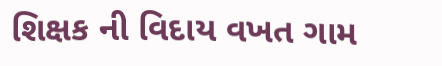શિક્ષક ની વિદાય વખત ગામ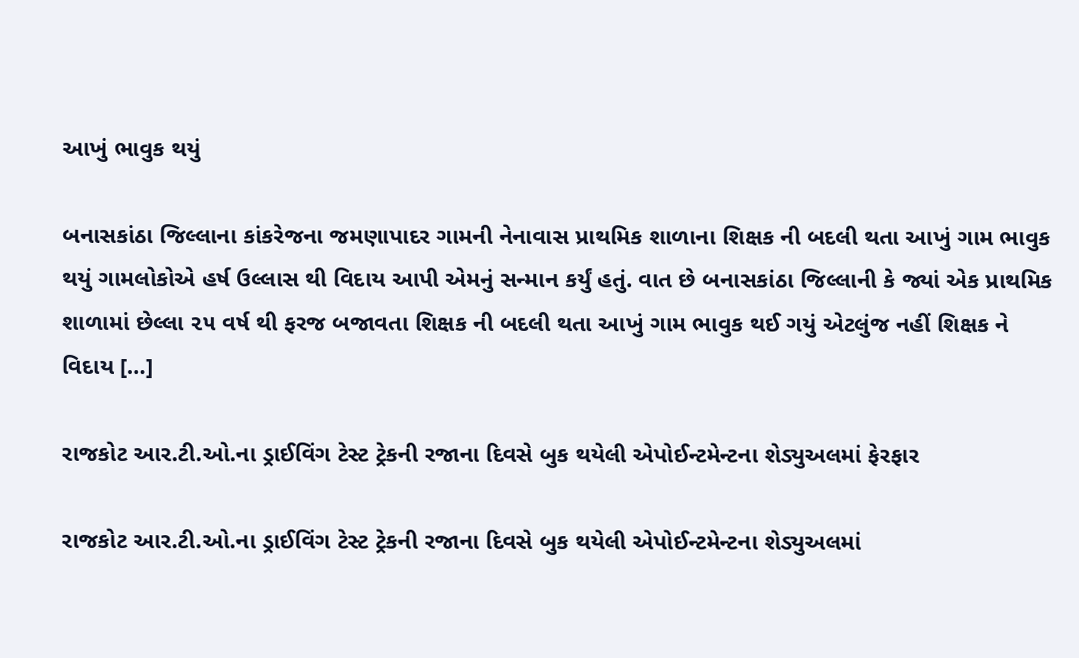આખું ભાવુક થયું

બનાસકાંઠા જિલ્લાના કાંકરેજના જમણાપાદર ગામની નેનાવાસ પ્રાથમિક શાળાના શિક્ષક ની બદલી થતા આખું ગામ ભાવુક થયું ગામલોકોએ હર્ષ ઉલ્લાસ થી વિદાય આપી એમનું સન્માન કર્યું હતું. વાત છે બનાસકાંઠા જિલ્લાની કે જ્યાં એક પ્રાથમિક શાળામાં છેલ્લા ૨૫ વર્ષ થી ફરજ બજાવતા શિક્ષક ની બદલી થતા આખું ગામ ભાવુક થઈ ગયું એટલુંજ નહીં શિક્ષક ને વિદાય […]

રાજકોટ આર.ટી.ઓ.ના ડ્રાઈવિંગ ટેસ્ટ ટ્રેકની રજાના દિવસે બુક થયેલી એપોઈન્ટમેન્ટના શેડ્યુઅલમાં ફેરફાર

રાજકોટ આર.ટી.ઓ.ના ડ્રાઈવિંગ ટેસ્ટ ટ્રેકની રજાના દિવસે બુક થયેલી એપોઈન્ટમેન્ટના શેડ્યુઅલમાં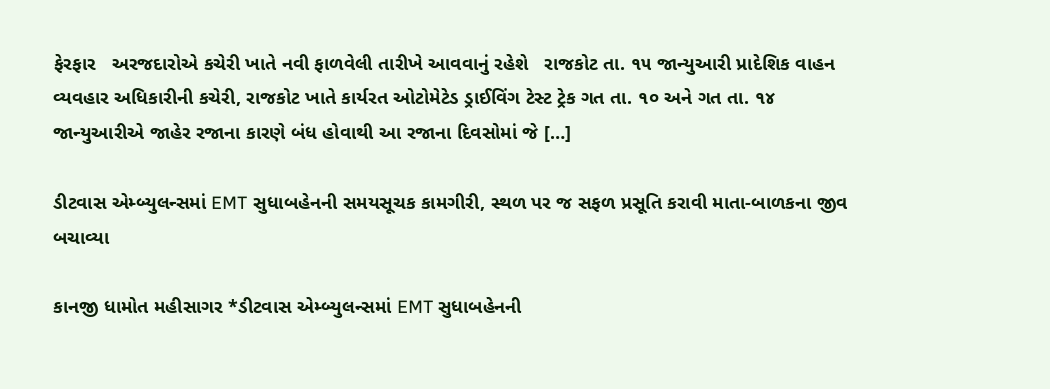ફેરફાર   અરજદારોએ કચેરી ખાતે નવી ફાળવેલી તારીખે આવવાનું રહેશે   રાજકોટ તા. ૧૫ જાન્યુઆરી પ્રાદેશિક વાહન વ્યવહાર અધિકારીની કચેરી, રાજકોટ ખાતે કાર્યરત ઓટોમેટેડ ડ્રાઈવિંગ ટેસ્ટ ટ્રેક ગત તા. ૧૦ અને ગત તા. ૧૪ જાન્યુઆરીએ જાહેર રજાના કારણે બંધ હોવાથી આ રજાના દિવસોમાં જે […]

ડીટવાસ એમ્બ્યુલન્સમાં EMT સુધાબહેનની સમયસૂચક કામગીરી, સ્થળ પર જ સફળ પ્રસૂતિ કરાવી માતા-બાળકના જીવ બચાવ્યા

કાનજી ધામોત મહીસાગર *ડીટવાસ એમ્બ્યુલન્સમાં EMT સુધાબહેનની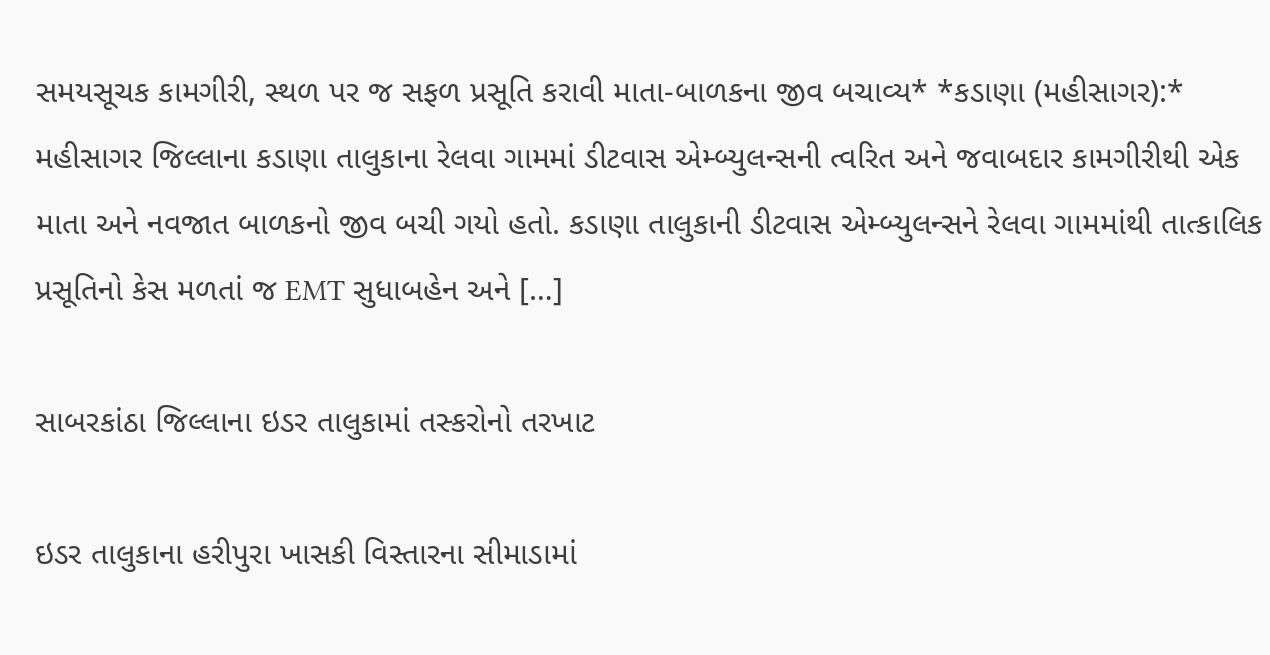સમયસૂચક કામગીરી, સ્થળ પર જ સફળ પ્રસૂતિ કરાવી માતા-બાળકના જીવ બચાવ્ય* *કડાણા (મહીસાગર):* મહીસાગર જિલ્લાના કડાણા તાલુકાના રેલવા ગામમાં ડીટવાસ એમ્બ્યુલન્સની ત્વરિત અને જવાબદાર કામગીરીથી એક માતા અને નવજાત બાળકનો જીવ બચી ગયો હતો. કડાણા તાલુકાની ડીટવાસ એમ્બ્યુલન્સને રેલવા ગામમાંથી તાત્કાલિક પ્રસૂતિનો કેસ મળતાં જ EMT સુધાબહેન અને […]

સાબરકાંઠા જિલ્લાના ઇડર તાલુકામાં તસ્કરોનો તરખાટ

ઇડર તાલુકાના હરીપુરા ખાસકી વિસ્તારના સીમાડામાં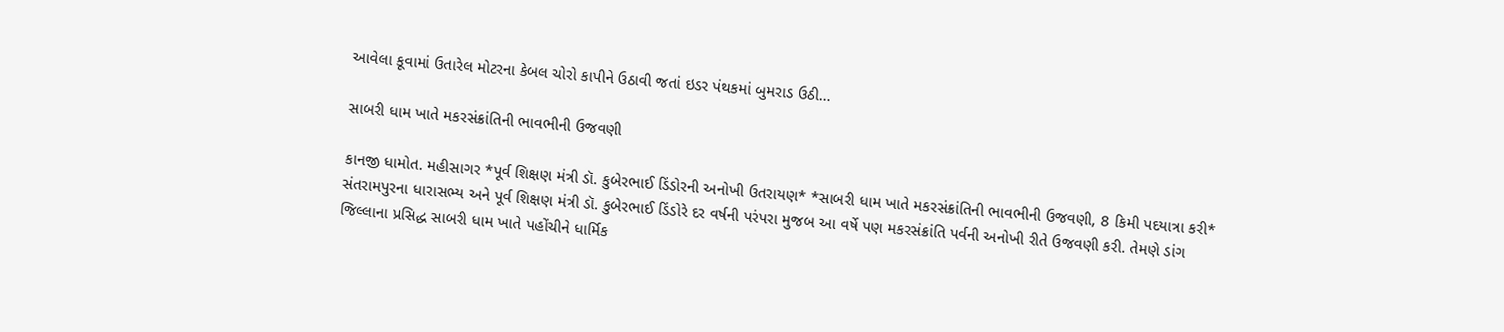આવેલા કૂવામાં ઉતારેલ મોટરના કેબલ ચોરો કાપીને ઉઠાવી જતાં ઇડર પંથકમાં બુમરાડ ઉઠી…

સાબરી ધામ ખાતે મકરસંક્રાંતિની ભાવભીની ઉજવણી

કાનજી ધામોત. મહીસાગર *પૂર્વ શિક્ષણ મંત્રી ડૉ. કુબેરભાઈ ડિંડોરની અનોખી ઉતરાયણ* *સાબરી ધામ ખાતે મકરસંક્રાંતિની ભાવભીની ઉજવણી, 8 કિમી પદયાત્રા કરી* સંતરામપુરના ધારાસભ્ય અને પૂર્વ શિક્ષણ મંત્રી ડૉ. કુબેરભાઈ ડિંડોરે દર વર્ષની પરંપરા મુજબ આ વર્ષે પણ મકરસંક્રાંતિ પર્વની અનોખી રીતે ઉજવણી કરી. તેમણે ડાંગ જિલ્લાના પ્રસિદ્ધ સાબરી ધામ ખાતે પહોંચીને ધાર્મિક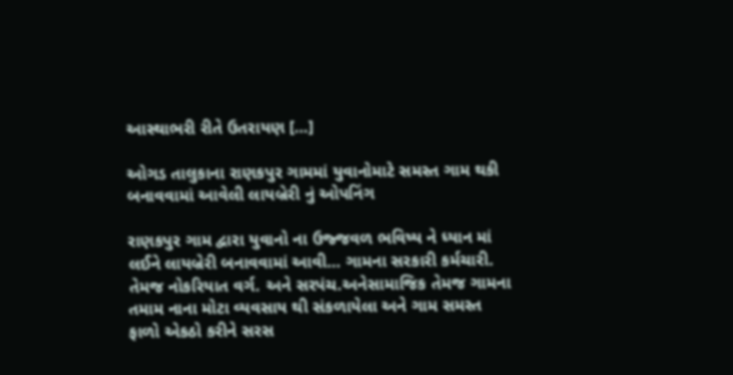આસ્થાભરી રીતે ઉતરાયણ […]

ઓગડ તાલુકાના રાણકપુર ગામમાં યુવાનોમાટે સમસ્ત ગામ થકી બનાવવામાં આવેલી લાયબ્રેરી નું ઓપનિંગ

રાણકપુર ગામ દ્વારા યુવાનો ના ઉજ્જવળ ભવિષ્ય ને ધ્યાન માં લઈને લાયબ્રેરી બનાવવામાં આવી… ગામના સરકારી કર્મચારી. તેમજ નોકરિયાત વર્ગ. અને સરપંચ.અનેસામાજિક તેમજ ગામના તમામ નાના મોટા વ્યવસાય થી સંકળાયેલા અને ગામ સમસ્ત ફાળો એકઠો કરીને સરસ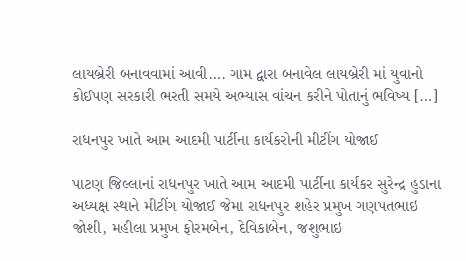લાયબ્રેરી બનાવવામાં આવી…. ગામ દ્વારા બનાવેલ લાયબ્રેરી માં યુવાનો કોઈપણ સરકારી ભરતી સમયે અભ્યાસ વાંચન કરીને પોતાનું ભવિષ્ય […]

રાધનપુર ખાતે આમ આદમી પાર્ટીના કાર્યકરોની મીટીંગ યોજાઈ

પાટણ જિલ્લાનાં રાધનપુર ખાતે આમ આદમી પાર્ટીના કાર્યકર સુરેન્દ્ર હુડાના અધ્યક્ષ સ્થાને મીટીંગ યોજાઈ જેમા રાધનપુર શહેર પ્રમુખ ગણપતભાઇ જોશી, મહીલા પ્રમુખ ફોરમબેન, દેવિકાબેન, જશુભાઇ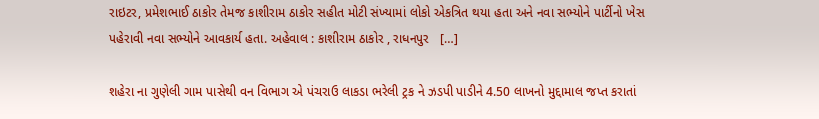રાઇટર, પ્રમેશભાઈ ઠાકોર તેમજ કાશીરામ ઠાકોર સહીત મોટી સંખ્યામાં લોકો એકત્રિત થયા હતા અને નવા સભ્યોને પાર્ટીનો ખેસ પહેરાવી નવા સભ્યોને આવકાર્ય હતા. અહેવાલ : કાશીરામ ઠાકોર , રાધનપુર   […]

શહેરા ના ગુણેલી ગામ પાસેથી વન વિભાગ એ પંચરાઉ લાકડા ભરેલી ટ્રક ને ઝડપી પાડીને 4.50 લાખનો મુદ્દામાલ જપ્ત કરાતાં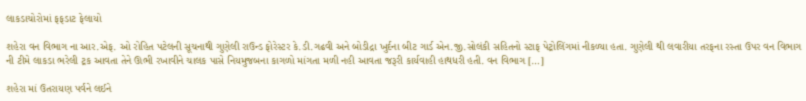લાકડાચોરોમાં ફફડાટ ફેલાયો

શહેરા વન વિભાગ ના આર.એફ. ઓ રોહિત પટેલની સૂચનાથી ગુણેલી રાઉન્ડ ફોરેસ્ટર કે.ડી.ગઢવી અને બોડીદ્રા ખુર્દના બીટ ગાર્ડ એન.જી.સોલંકી સહિતનો સ્ટાફ પેટ્રોલિંગમાં નીકળ્યા હતા. ગુણેલી થી લવારીયા તરફના રસ્તા ઉપર વન વિભાગ ની ટીમે લાકડા ભરેલી ટ્રક આવતા તેને ઊભી રખાવીને ચાલક પાસે નિયમુજબના કાગળો માંગતા મળી નહી આવતા જરૂરી કાર્યવાહી હાથધરી હતી. વન વિભાગ […]

શહેરા માં ઉતરાયણ પર્વને લઈને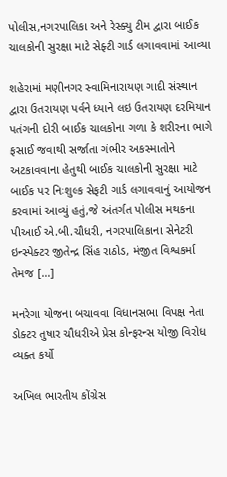પોલીસ,નગરપાલિકા અને રેસ્ક્યુ ટીમ દ્વારા બાઈક ચાલકોની સુરક્ષા માટે સેફ્ટી ગાર્ડ લગાવવામાં આવ્યા

શહેરામાં મણીનગર સ્વામિનારાયણ ગાદી સંસ્થાન દ્વારા ઉતરાયણ પર્વને ધ્યાને લઇ ઉતરાયણ દરમિયાન પતંગની દોરી બાઈક ચાલકોના ગળા કે શરીરના ભાગે ફસાઈ જવાથી સર્જાતા ગંભીર અકસ્માતોને અટકાવવાના હેતુથી બાઈક ચાલકોની સુરક્ષા માટે બાઈક પર નિઃશુલ્ક સેફટી ગાર્ડ લગાવવાનું આયોજન કરવામાં આવ્યું હતું,જે અંતર્ગત પોલીસ મથકના પીઆઈ એ.બી.ચૌધરી, નગરપાલિકાના સેનેટરી ઇન્સ્પેક્ટર જીતેન્દ્ર સિંહ રાઠોડ, મંજીત વિશ્વકર્મા તેમજ […]

મનરેગા યોજના બચાવવા વિધાનસભા વિપક્ષ નેતા ડોક્ટર તુષાર ચૌધરીએ પ્રેસ કોન્ફરન્સ યોજી વિરોધ વ્યક્ત કર્યો

અખિલ ભારતીય કોંગ્રેસ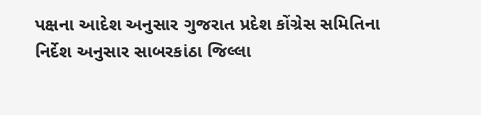પક્ષના આદેશ અનુસાર ગુજરાત પ્રદેશ કોંગ્રેસ સમિતિના નિર્દેશ અનુસાર સાબરકાંઠા જિલ્લા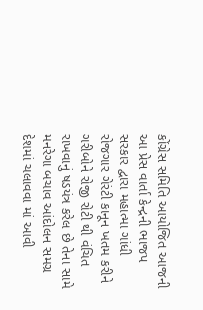કોંગ્રેસ સમિતિ આયોજિત આજની આ પ્રેસ વાર્તા કેન્દ્રની ભાજપ સરકાર દ્વારા મહાત્મા ગાંધી રોજગાર ગેરંટી કાનૂન ખતમ કરીને ગરીબોને રોજી રોટી થી વંચિત રાખવાનું ષડયંત્ર કરેલ છે તેના સામે મનરેગા બચાવ આંદોલન સમગ્ર દેશમાં ચલાવવા માં આવી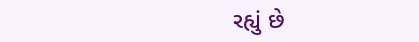રહ્યું છે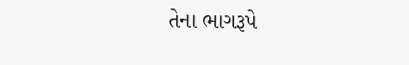તેના ભાગરૂપે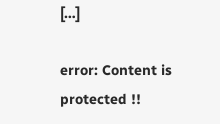[…]

error: Content is protected !!